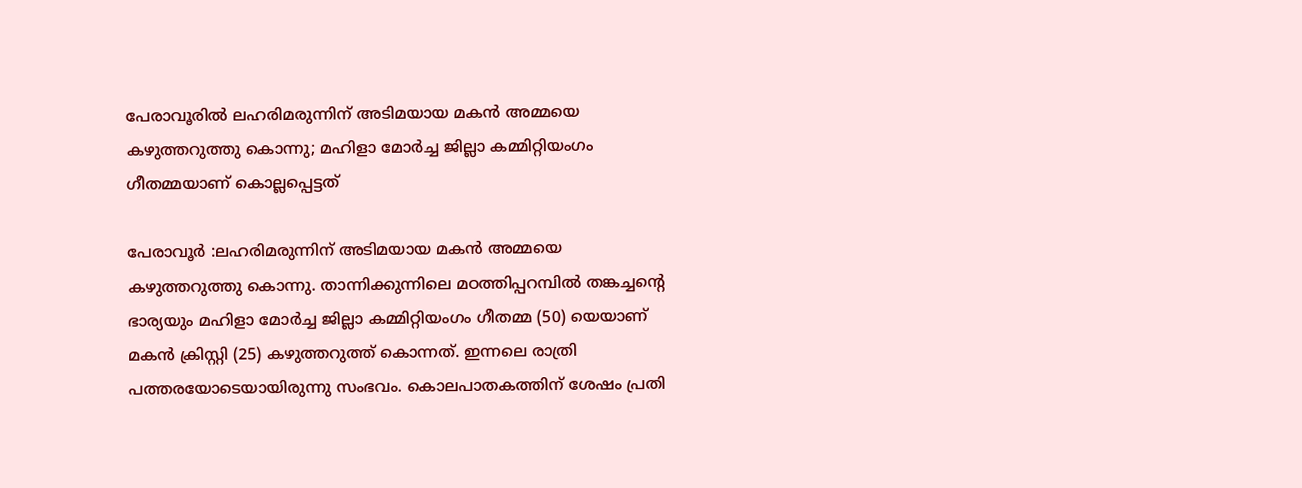പേരാവൂരില്‍ ലഹരിമരുന്നിന് അടിമയായ മകന്‍ അമ്മയെ കഴുത്തറുത്തു കൊന്നു; മഹിളാ മോര്‍ച്ച ജില്ലാ കമ്മിറ്റിയംഗം ഗീതമ്മയാണ് കൊല്ലപ്പെട്ടത്

പേരാവൂര്‍ :ലഹരിമരുന്നിന് അടിമയായ മകന്‍ അമ്മയെ കഴുത്തറുത്തു കൊന്നു. താന്നിക്കുന്നിലെ മഠത്തിപ്പറമ്പില്‍ തങ്കച്ചന്റെ ഭാര്യയും മഹിളാ മോര്‍ച്ച ജില്ലാ കമ്മിറ്റിയംഗം ഗീതമ്മ (50) യെയാണ് മകന്‍ ക്രിസ്റ്റി (25) കഴുത്തറുത്ത് കൊന്നത്. ഇന്നലെ രാത്രി പത്തരയോടെയായിരുന്നു സംഭവം. കൊലപാതകത്തിന് ശേഷം പ്രതി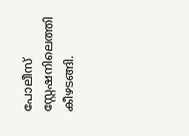പോലീസ് സ്റ്റേഷനിലെത്തി കീഴടങ്ങി.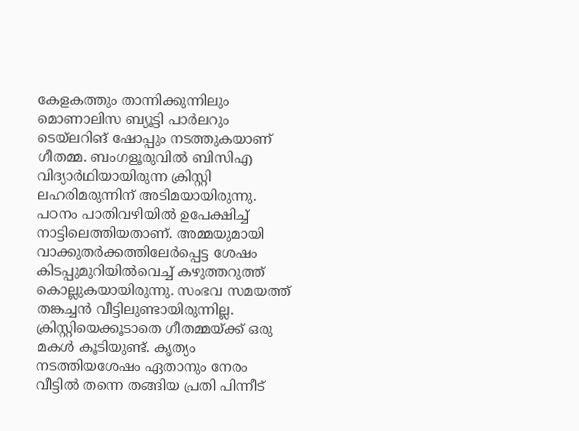കേളകത്തും താന്നിക്കുന്നിലും മൊണാലിസ ബ്യൂട്ടി പാര്‍ലറും ടെയ്‌ലറിങ് ഷോപ്പും നടത്തുകയാണ് ഗീതമ്മ. ബംഗളൂരുവില്‍ ബിസിഎ വിദ്യാര്‍ഥിയായിരുന്ന ക്രിസ്റ്റി ലഹരിമരുന്നിന് അടിമയായിരുന്നു. പഠനം പാതിവഴിയില്‍ ഉപേക്ഷിച്ച് നാട്ടിലെത്തിയതാണ്. അമ്മയുമായി വാക്കുതര്‍ക്കത്തിലേര്‍പ്പെട്ട ശേഷം കിടപ്പുമുറിയില്‍വെച്ച് കഴുത്തറുത്ത് കൊല്ലുകയായിരുന്നു. സംഭവ സമയത്ത് തങ്കച്ചന്‍ വീട്ടിലുണ്ടായിരുന്നില്ല. ക്രിസ്റ്റിയെക്കൂടാതെ ഗീതമ്മയ്ക്ക് ഒരു മകള്‍ കൂടിയുണ്ട്. കൃത്യം നടത്തിയശേഷം ഏതാനും നേരം വീട്ടില്‍ തന്നെ തങ്ങിയ പ്രതി പിന്നീട്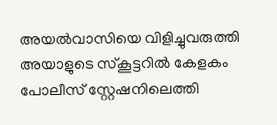അയല്‍വാസിയെ വിളിച്ചുവരുത്തി അയാളുടെ സ്‌കൂട്ടറില്‍ കേളകം പോലീസ് സ്റ്റേഷനിലെത്തി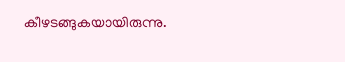കീഴടങ്ങുകയായിരുന്നു.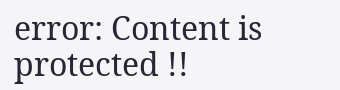error: Content is protected !!